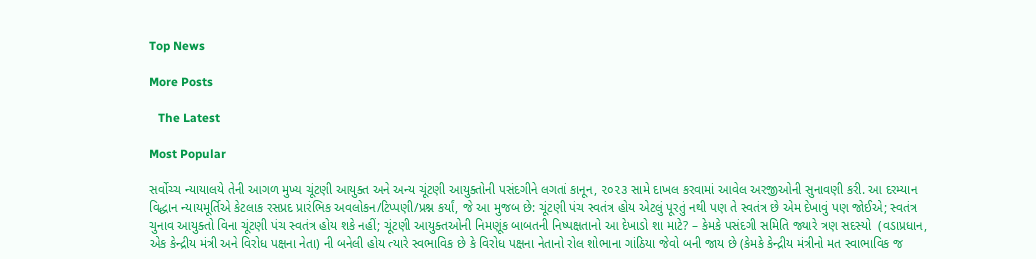Top News

More Posts

   The Latest

Most Popular

સર્વોચ્ચ ન્યાયાલયે તેની આગળ મુખ્ય ચૂંટણી આયુક્ત અને અન્ય ચૂંટણી આયુક્તોની પસંદગીને લગતાં કાનૂન, ૨૦૨૩ સામે દાખલ કરવામાં આવેલ અરજીઓની સુનાવણી કરી. આ દરમ્યાન વિદ્ધાન ન્યાયમૂર્તિએ કેટલાક રસપ્રદ પ્રારંભિક અવલોકન/ટિપ્પણી/પ્રશ્ન કર્યાં, જે આ મુજબ છે: ચૂંટણી પંચ સ્વતંત્ર હોય એટલું પૂરતું નથી પણ તે સ્વતંત્ર છે એમ દેખાવું પણ જોઈએ; સ્વતંત્ર ચુનાવ આયુક્તો વિના ચૂંટણી પંચ સ્વતંત્ર હોય શકે નહીં; ચૂંટણી આયુક્તઓની નિમણૂંક બાબતની નિષ્પક્ષતાનો આ દેખાડો શા માટે? – કેમકે પસંદગી સમિતિ જ્યારે ત્રણ સદસ્યો  (વડાપ્રધાન, એક કેન્દ્રીય મંત્રી અને વિરોધ પક્ષના નેતા) ની બનેલી હોય ત્યારે સ્વભાવિક છે કે વિરોધ પક્ષના નેતાનો રોલ શોભાના ગાંઠિયા જેવો બની જાય છે (કેમકે કેન્દ્રીય મંત્રીનો મત સ્વાભાવિક જ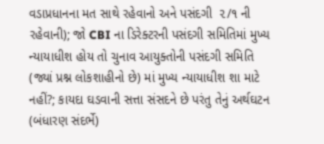વડાપ્રધાનના મત સાથે રહેવાનો અને પસંદગી  ૨/૧ ની રહેવાની); જો CBI ના ડિરેક્ટરની પસંદગી સમિતિમાં મુખ્ય ન્યાયાધીશ હોય તો ચુનાવ આયુક્તોની પસંદગી સમિતિ (જ્યાં પ્રશ્ન લોકશાહીનો છે) માં મુખ્ય ન્યાયાધીશ શા માટે નહીં?; કાયદા ઘડવાની સત્તા સંસદને છે પરંતુ તેનું અર્થઘટન (બંધારણ સંદર્ભે)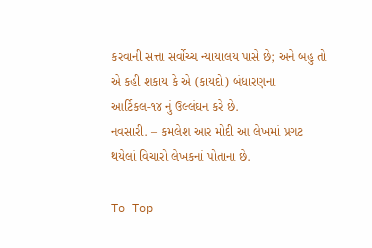કરવાની સત્તા સર્વોચ્ચ ન્યાયાલય પાસે છે; અને બહુ તો એ કહી શકાય કે એ (કાયદો) બંધારણના આર્ટિકલ-૧૪ નું ઉલ્લંઘન કરે છે.
નવસારી. – કમલેશ આર મોદી આ લેખમાં પ્રગટ થયેલાં વિચારો લેખકનાં પોતાના છે.

To Top